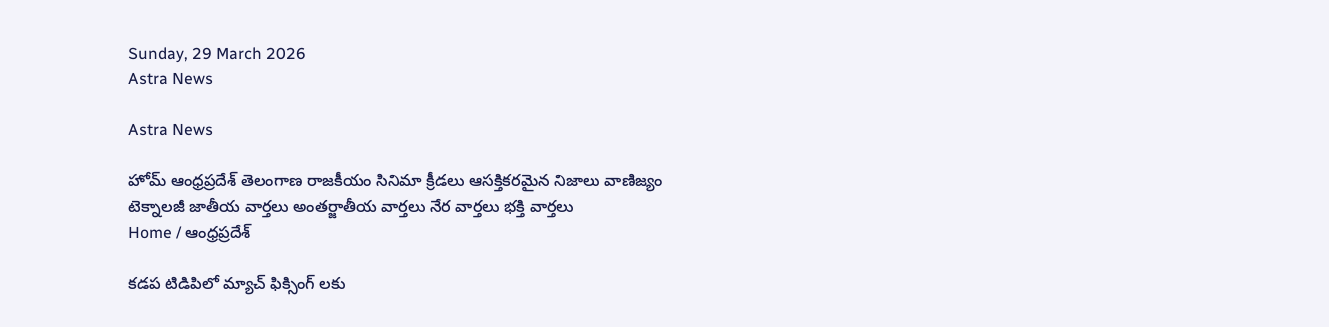Sunday, 29 March 2026
Astra News

Astra News

హోమ్ ఆంధ్రప్రదేశ్ తెలంగాణ రాజకీయం సినిమా క్రీడలు ఆసక్తికరమైన నిజాలు వాణిజ్యం టెక్నాలజీ జాతీయ వార్తలు అంతర్జాతీయ వార్తలు నేర వార్తలు భక్తి వార్తలు
Home / ఆంధ్రప్రదేశ్

కడప టిడిపిలో మ్యాచ్ ఫిక్సింగ్ లకు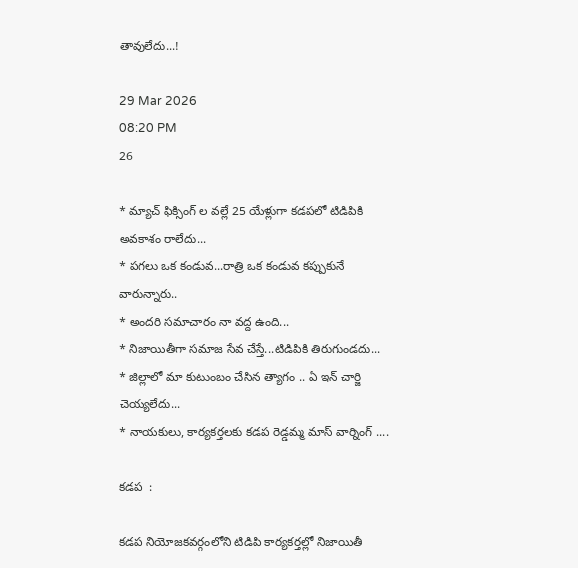తావులేదు...!

29 Mar 2026
08:20 PM
26

* మ్యాచ్ ఫిక్సింగ్ ల వల్లే 25 యేళ్లుగా కడపలో టిడిపికి అవకాశం రాలేదు...
* పగలు ఒక కండువ...రాత్రి ఒక కండువ కప్పుకునే వారున్నారు..
* అందరి సమాచారం నా వద్ద ఉంది...
* నిజాయితీగా సమాజ సేవ చేస్తే...టిడిపికి తిరుగుండదు...
* జిల్లాలో మా కుటుంబం చేసిన త్యాగం .. ఏ ఇన్ చార్జి చెయ్యలేదు...
* నాయకులు, కార్యకర్తలకు కడప రెడ్డమ్మ మాస్ వార్నింగ్ ....

కడప  :

కడప నియోజకవర్గంలోని టిడిపి కార్యకర్తల్లో నిజాయితీ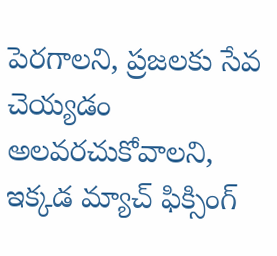పెరగాలని, ప్రజలకు సేవ చెయ్యడం అలవరచుకోవాలని, ఇక్కడ మ్యాచ్ ఫిక్సింగ్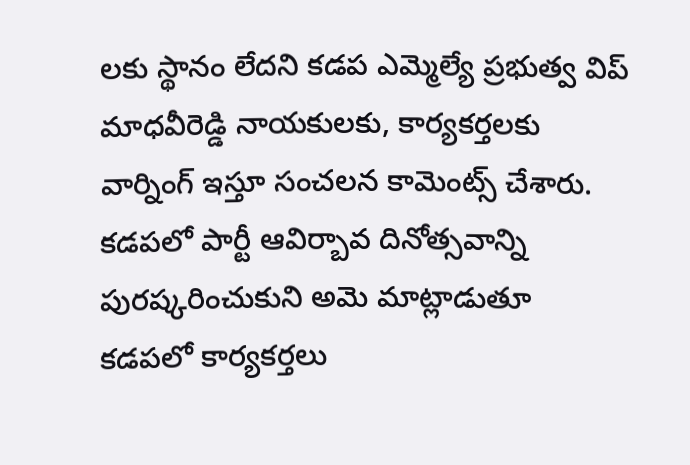లకు స్థానం లేదని కడప ఎమ్మెల్యే ప్రభుత్వ విప్ మాధవీరెడ్డి నాయకులకు, కార్యకర్తలకు వార్నింగ్ ఇస్తూ సంచలన కామెంట్స్ చేశారు. కడపలో పార్టీ ఆవిర్బావ దినోత్సవాన్ని పురష్కరించుకుని అమె మాట్లాడుతూ  కడపలో కార్యకర్తలు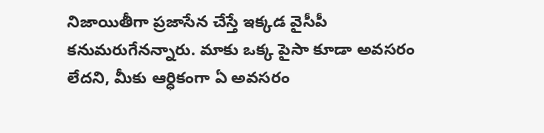నిజాయితీగా ప్రజాసేన చేస్తే ఇక్కడ వైసీపీ కనుమరుగేనన్నారు. మాకు ఒక్క పైసా కూడా అవసరం లేదని, మీకు ఆర్ధికంగా ఏ అవసరం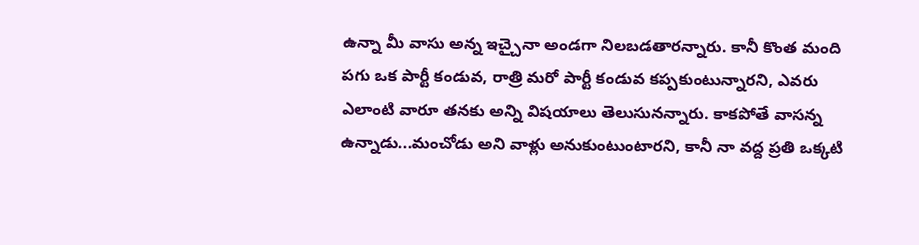ఉన్నా మీ వాసు అన్న ఇచ్చైనా అండగా నిలబడతారన్నారు. కానీ కొంత మంది పగు ఒక పార్టీ కండువ, రాత్రి మరో పార్టీ కండువ కప్పకుంటున్నారని, ఎవరు ఎలాంటి వారూ తనకు అన్ని విషయాలు తెలుసునన్నారు. కాకపోతే వాసన్న ఉన్నాడు...మంచోడు అని వాళ్లు అనుకుంటుంటారని, కానీ నా వద్ద ప్రతి ఒక్కటి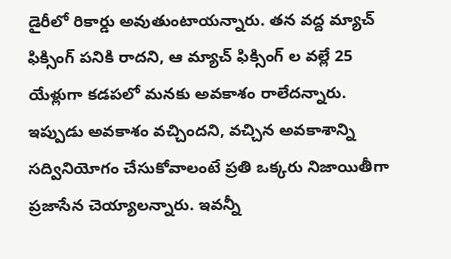డైరీలో రికార్డు అవుతుంటాయన్నారు. తన వద్ద మ్యాచ్ ఫిక్సింగ్ పనికి రాదని, ఆ మ్యాచ్ ఫిక్సింగ్ ల వల్లే 25 యేళ్లుగా కడపలో మనకు అవకాశం రాలేదన్నారు. ఇప్పుడు అవకాశం వచ్చిందని, వచ్చిన అవకాశాన్ని సద్వినియోగం చేసుకోవాలంటే ప్రతి ఒక్కరు నిజాయితీగా ప్రజాసేన చెయ్యాలన్నారు. ఇవన్నీ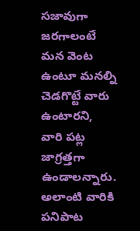సజావుగా జరగాలంటే మన వెంట ఉంటూ మనల్ని చెడగొట్టే వారు ఉంటారని, వారి పట్ల జాగ్రత్తగా ఉండాలన్నారు. అలాంటి వారికి పనిపాట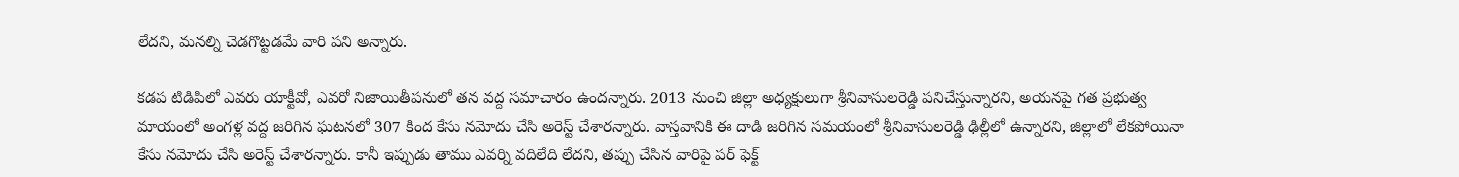లేదని, మనల్ని చెడగొట్టడమే వారి పని అన్నారు.

కడప టిడిపిలో ఎవరు యాక్టీవో, ఎవరో నిజాయితీపనులో తన వద్ద సమాచారం ఉందన్నారు. 2013 నుంచి జిల్లా అధ్యక్షులుగా శ్రీనివాసులరెడ్డి పనిచేస్తున్నారని, అయనపై గత ప్రభుత్వ మాయంలో అంగళ్ల వద్ద జరిగిన ఘటనలో 307 కింద కేసు నమోదు చేసి అరెస్ట్ చేశారన్నారు. వాస్తవానికి ఈ దాడి జరిగిన సమయంలో శ్రీనివాసులరెడ్డి ఢిల్లీలో ఉన్నారని, జిల్లాలో లేకపోయినా కేసు నమోదు చేసి అరెస్ట్ చేశారన్నారు. కానీ ఇప్పుడు తాము ఎవర్ని వదిలేది లేదని, తప్పు చేసిన వారిపై పర్ ఫెక్ట్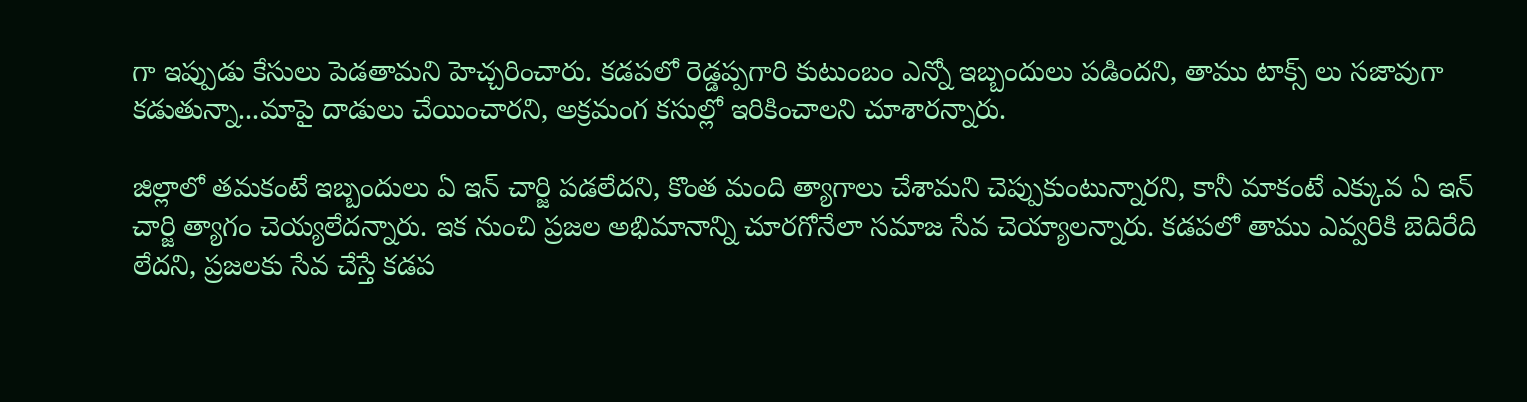గా ఇప్పుడు కేసులు పెడతామని హెచ్చరించారు. కడపలో రెడ్డప్పగారి కుటుంబం ఎన్నో ఇబ్బందులు పడిందని, తాము టాక్స్ లు సజావుగా కడుతున్నా...మాపై దాడులు చేయించారని, అక్రమంగ కసుల్లో ఇరికించాలని చూశారన్నారు.

జిల్లాలో తమకంటే ఇబ్బందులు ఏ ఇన్ చార్జి పడలేదని, కొంత మంది త్యాగాలు చేశామని చెప్పుకుంటున్నారని, కానీ మాకంటే ఎక్కువ ఏ ఇన్ చార్జి త్యాగం చెయ్యలేదన్నారు. ఇక నుంచి ప్రజల అభిమానాన్ని చూరగోనేలా సమాజ సేవ చెయ్యాలన్నారు. కడపలో తాము ఎవ్వరికి బెదిరేది లేదని, ప్రజలకు సేవ చేస్తే కడప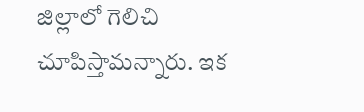జిల్లాలో గెలిచి చూపిస్తామన్నారు. ఇక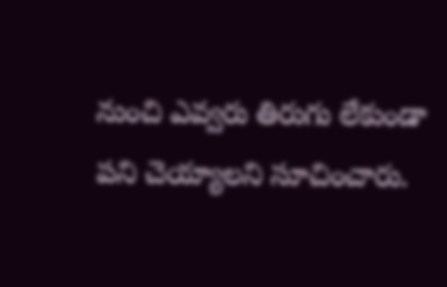నుంచి ఎవ్వరు తిరుగు లేకుండా పని చెయ్యాలని సూచించారు.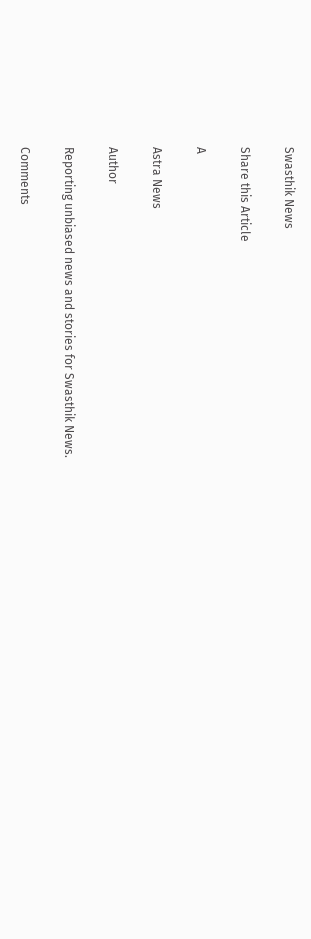Swasthik News

Share this Article

A

Astra News

Author

Reporting unbiased news and stories for Swasthik News.

Comments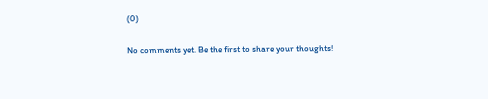(0)

No comments yet. Be the first to share your thoughts!